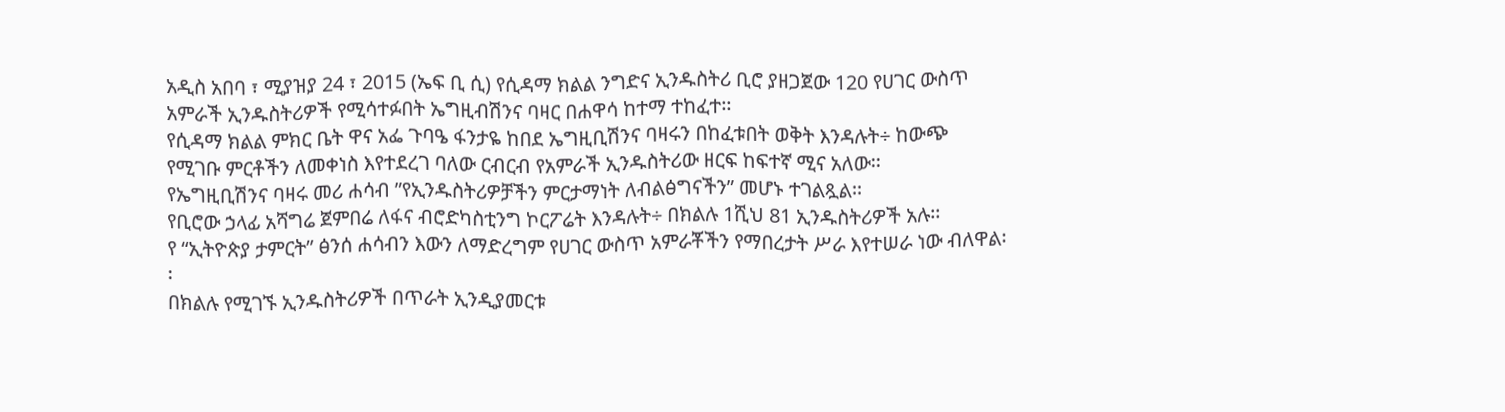አዲስ አበባ ፣ ሚያዝያ 24 ፣ 2015 (ኤፍ ቢ ሲ) የሲዳማ ክልል ንግድና ኢንዱስትሪ ቢሮ ያዘጋጀው 120 የሀገር ውስጥ አምራች ኢንዱስትሪዎች የሚሳተፉበት ኤግዚብሽንና ባዛር በሐዋሳ ከተማ ተከፈተ፡፡
የሲዳማ ክልል ምክር ቤት ዋና አፌ ጉባዔ ፋንታዬ ከበደ ኤግዚቢሽንና ባዛሩን በከፈቱበት ወቅት እንዳሉት÷ ከውጭ የሚገቡ ምርቶችን ለመቀነስ እየተደረገ ባለው ርብርብ የአምራች ኢንዱስትሪው ዘርፍ ከፍተኛ ሚና አለው፡፡
የኤግዚቢሽንና ባዛሩ መሪ ሐሳብ ”የኢንዱስትሪዎቻችን ምርታማነት ለብልፅግናችን” መሆኑ ተገልጿል፡፡
የቢሮው ኃላፊ አሻግሬ ጀምበሬ ለፋና ብሮድካስቲንግ ኮርፖሬት እንዳሉት÷ በክልሉ 1ሺህ 81 ኢንዱስትሪዎች አሉ፡፡
የ “ኢትዮጵያ ታምርት” ፅንሰ ሐሳብን እውን ለማድረግም የሀገር ውስጥ አምራቾችን የማበረታት ሥራ እየተሠራ ነው ብለዋል፡፡
በክልሉ የሚገኙ ኢንዱስትሪዎች በጥራት ኢንዲያመርቱ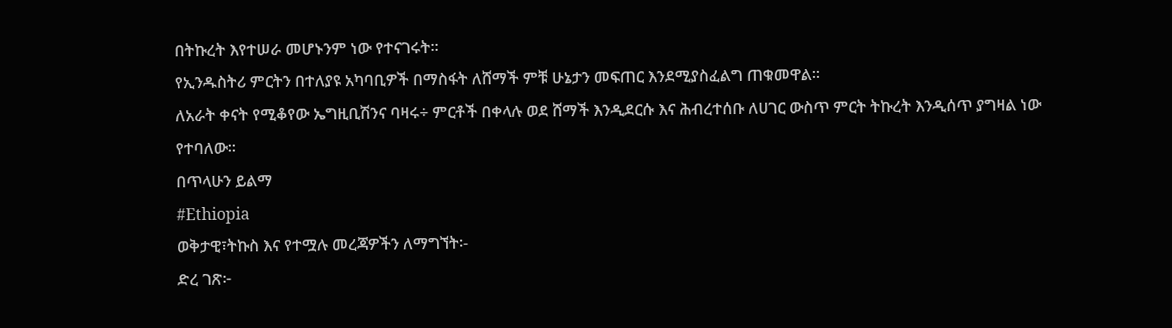በትኩረት እየተሠራ መሆኑንም ነው የተናገሩት፡፡
የኢንዱስትሪ ምርትን በተለያዩ አካባቢዎች በማስፋት ለሸማች ምቹ ሁኔታን መፍጠር እንደሚያስፈልግ ጠቁመዋል፡፡
ለአራት ቀናት የሚቆየው ኤግዚቢሽንና ባዛሩ÷ ምርቶች በቀላሉ ወደ ሸማች እንዲደርሱ እና ሕብረተሰቡ ለሀገር ውስጥ ምርት ትኩረት እንዲሰጥ ያግዛል ነው የተባለው፡፡
በጥላሁን ይልማ
#Ethiopia
ወቅታዊ፣ትኩስ እና የተሟሉ መረጃዎችን ለማግኘት፡-
ድረ ገጽ፦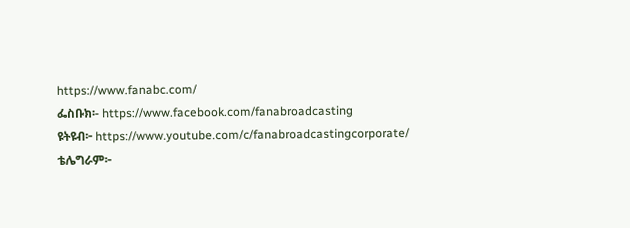https://www.fanabc.com/
ፌስቡክ፡- https://www.facebook.com/fanabroadcasting
ዩትዩብ፦ https://www.youtube.com/c/fanabroadcastingcorporate/
ቴሌግራም፦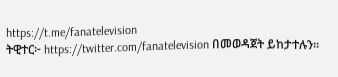https://t.me/fanatelevision
ትዊተር፦ https://twitter.com/fanatelevision በመወዳጀት ይከታተሉን፡፡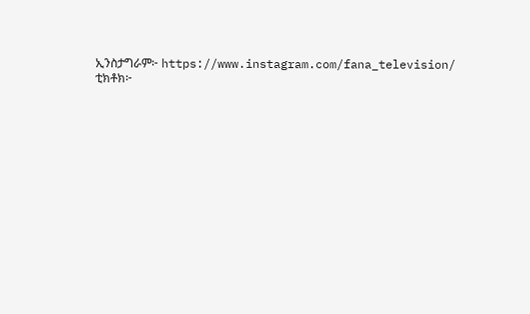ኢንስታግራም፦ https://www.instagram.com/fana_television/
ቲክቶክ፦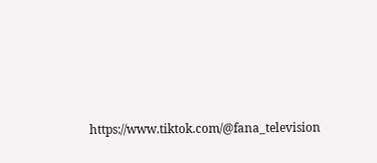https://www.tiktok.com/@fana_television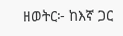ዘወትር፦ ከእኛ ጋር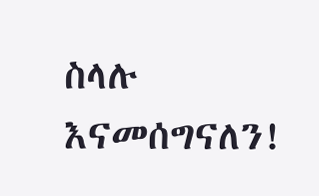ስላሉ እናመሰግናለን!